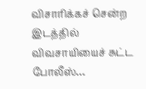விசாரிக்கச் சென்ற இடத்தில் விவசாயியைச் சுட்ட போலீஸ்…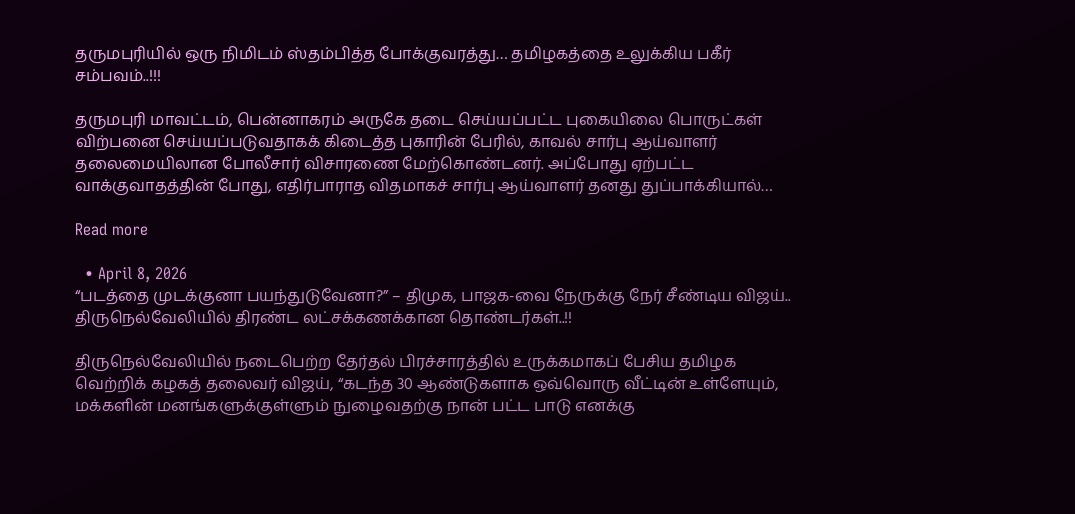தருமபுரியில் ஒரு நிமிடம் ஸ்தம்பித்த போக்குவரத்து… தமிழகத்தை உலுக்கிய பகீர் சம்பவம்..!!!

தருமபுரி மாவட்டம், பென்னாகரம் அருகே தடை செய்யப்பட்ட புகையிலை பொருட்கள் விற்பனை செய்யப்படுவதாகக் கிடைத்த புகாரின் பேரில், காவல் சார்பு ஆய்வாளர் தலைமையிலான போலீசார் விசாரணை மேற்கொண்டனர். அப்போது ஏற்பட்ட வாக்குவாதத்தின் போது, எதிர்பாராத விதமாகச் சார்பு ஆய்வாளர் தனது துப்பாக்கியால்…

Read more

  • April 8, 2026
“படத்தை முடக்குனா பயந்துடுவேனா?” – திமுக, பாஜக-வை நேருக்கு நேர் சீண்டிய விஜய்.. திருநெல்வேலியில் திரண்ட லட்சக்கணக்கான தொண்டர்கள்..!!

திருநெல்வேலியில் நடைபெற்ற தேர்தல் பிரச்சாரத்தில் உருக்கமாகப் பேசிய தமிழக வெற்றிக் கழகத் தலைவர் விஜய், “கடந்த 30 ஆண்டுகளாக ஒவ்வொரு வீட்டின் உள்ளேயும், மக்களின் மனங்களுக்குள்ளும் நுழைவதற்கு நான் பட்ட பாடு எனக்கு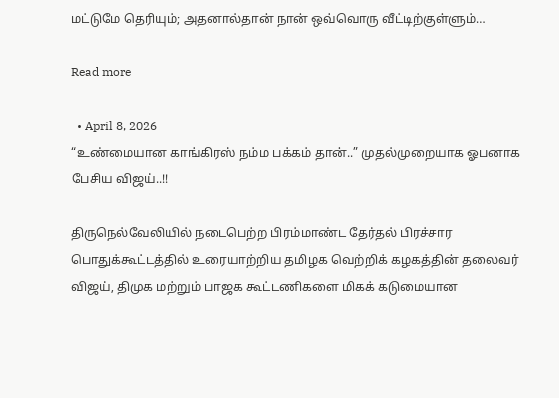மட்டுமே தெரியும்; அதனால்தான் நான் ஒவ்வொரு வீட்டிற்குள்ளும்…

Read more

  • April 8, 2026
“உண்மையான காங்கிரஸ் நம்ம பக்கம் தான்..” முதல்முறையாக ஓபனாக பேசிய விஜய்..!!

திருநெல்வேலியில் நடைபெற்ற பிரம்மாண்ட தேர்தல் பிரச்சார பொதுக்கூட்டத்தில் உரையாற்றிய தமிழக வெற்றிக் கழகத்தின் தலைவர் விஜய், திமுக மற்றும் பாஜக கூட்டணிகளை மிகக் கடுமையான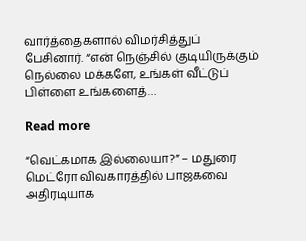வார்த்தைகளால் விமர்சித்துப் பேசினார். “என் நெஞ்சில் குடியிருக்கும் நெல்லை மக்களே, உங்கள் வீட்டுப் பிள்ளை உங்களைத்…

Read more

“வெட்கமாக இல்லையா?” – மதுரை மெட்ரோ விவகாரத்தில் பாஜகவை அதிரடியாக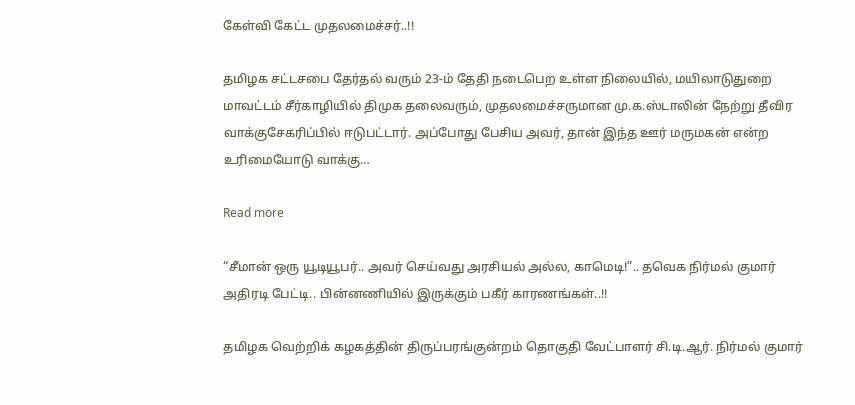கேள்வி கேட்ட முதலமைச்சர்..!!

தமிழக சட்டசபை தேர்தல் வரும் 23-ம் தேதி நடைபெற உள்ள நிலையில், மயிலாடுதுறை மாவட்டம் சீர்காழியில் திமுக தலைவரும், முதலமைச்சருமான மு.க.ஸ்டாலின் நேற்று தீவிர வாக்குசேகரிப்பில் ஈடுபட்டார். அப்போது பேசிய அவர், தான் இந்த ஊர் மருமகன் என்ற உரிமையோடு வாக்கு…

Read more

“சீமான் ஒரு யூடியூபர்.. அவர் செய்வது அரசியல் அல்ல, காமெடி!”.. தவெக நிர்மல் குமார் அதிரடி பேட்டி.. பின்னணியில் இருக்கும் பகீர் காரணங்கள்..!!

தமிழக வெற்றிக் கழகத்தின் திருப்பரங்குன்றம் தொகுதி வேட்பாளர் சி.டி.ஆர். நிர்மல் குமார்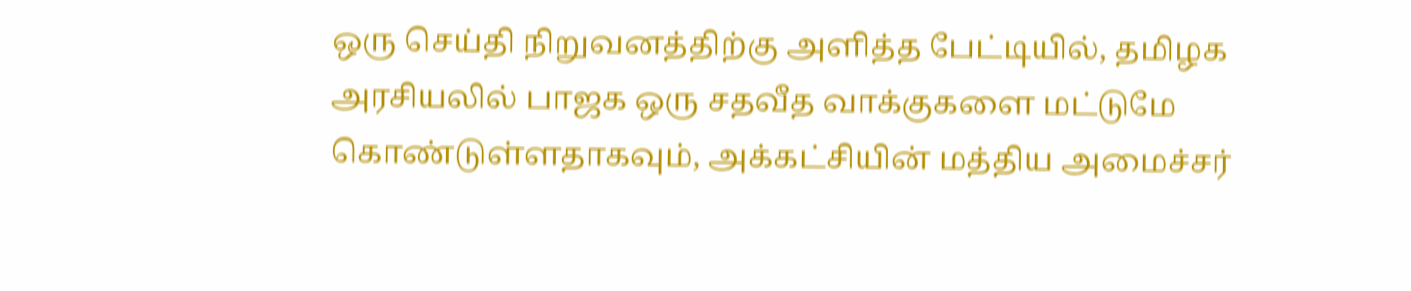ஒரு செய்தி நிறுவனத்திற்கு அளித்த பேட்டியில், தமிழக அரசியலில் பாஜக ஒரு சதவீத வாக்குகளை மட்டுமே கொண்டுள்ளதாகவும், அக்கட்சியின் மத்திய அமைச்சர்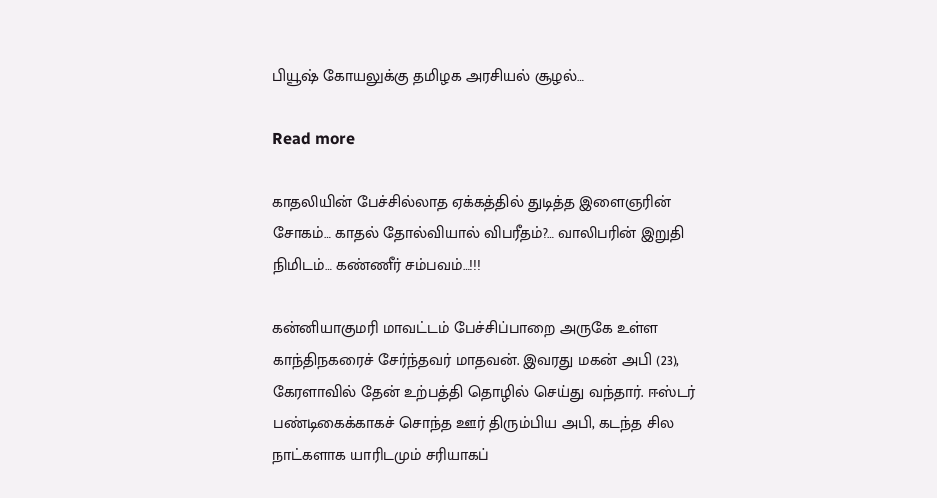பியூஷ் கோயலுக்கு தமிழக அரசியல் சூழல்…

Read more

காதலியின் பேச்சில்லாத ஏக்கத்தில் துடித்த இளைஞரின் சோகம்… காதல் தோல்வியால் விபரீதம்?… வாலிபரின் இறுதி நிமிடம்… கண்ணீர் சம்பவம்…!!!

கன்னியாகுமரி மாவட்டம் பேச்சிப்பாறை அருகே உள்ள காந்திநகரைச் சேர்ந்தவர் மாதவன். இவரது மகன் அபி (23), கேரளாவில் தேன் உற்பத்தி தொழில் செய்து வந்தார். ஈஸ்டர் பண்டிகைக்காகச் சொந்த ஊர் திரும்பிய அபி, கடந்த சில நாட்களாக யாரிடமும் சரியாகப்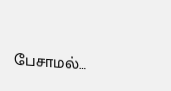பேசாமல்…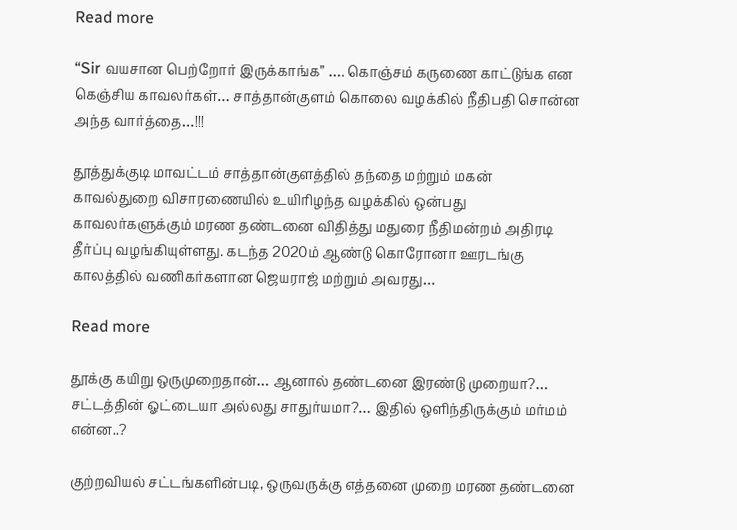Read more

“Sir வயசான பெற்றோர் இருக்காங்க” …. கொஞ்சம் கருணை காட்டுங்க என கெஞ்சிய காவலர்கள்… சாத்தான்குளம் கொலை வழக்கில் நீதிபதி சொன்ன அந்த வார்த்தை…!!!

தூத்துக்குடி மாவட்டம் சாத்தான்குளத்தில் தந்தை மற்றும் மகன் காவல்துறை விசாரணையில் உயிரிழந்த வழக்கில் ஒன்பது காவலர்களுக்கும் மரண தண்டனை விதித்து மதுரை நீதிமன்றம் அதிரடி தீர்ப்பு வழங்கியுள்ளது. கடந்த 2020ம் ஆண்டு கொரோனா ஊரடங்கு காலத்தில் வணிகர்களான ஜெயராஜ் மற்றும் அவரது…

Read more

தூக்கு கயிறு ஒருமுறைதான்… ஆனால் தண்டனை இரண்டு முறையா?… சட்டத்தின் ஓட்டையா அல்லது சாதுர்யமா?… இதில் ஒளிந்திருக்கும் மர்மம் என்ன..?

குற்றவியல் சட்டங்களின்படி, ஒருவருக்கு எத்தனை முறை மரண தண்டனை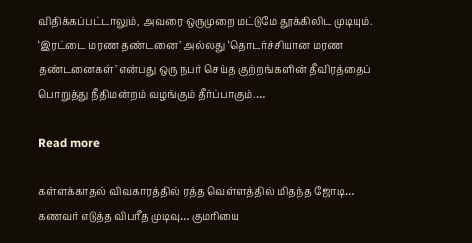விதிக்கப்பட்டாலும், அவரை ஒருமுறை மட்டுமே தூக்கிலிட முடியும். ‘இரட்டை மரண தண்டனை’ அல்லது ‘தொடர்ச்சியான மரண தண்டனைகள்’ என்பது ஒரு நபர் செய்த குற்றங்களின் தீவிரத்தைப் பொறுத்து நீதிமன்றம் வழங்கும் தீர்ப்பாகும்.…

Read more

கள்ளக்காதல் விவகாரத்தில் ரத்த வெள்ளத்தில் மிதந்த ஜோடி… கணவர் எடுத்த விபரீத முடிவு… குமரியை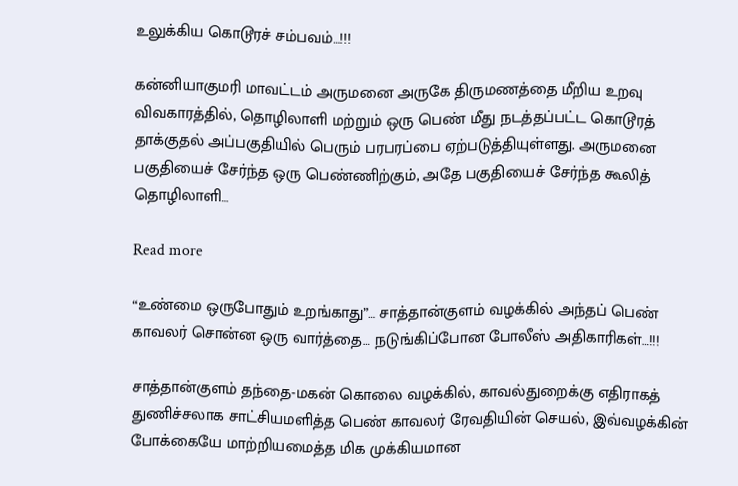உலுக்கிய கொடூரச் சம்பவம்…!!!

கன்னியாகுமரி மாவட்டம் அருமனை அருகே திருமணத்தை மீறிய உறவு விவகாரத்தில், தொழிலாளி மற்றும் ஒரு பெண் மீது நடத்தப்பட்ட கொடூரத் தாக்குதல் அப்பகுதியில் பெரும் பரபரப்பை ஏற்படுத்தியுள்ளது. அருமனை பகுதியைச் சேர்ந்த ஒரு பெண்ணிற்கும், அதே பகுதியைச் சேர்ந்த கூலித் தொழிலாளி…

Read more

“உண்மை ஒருபோதும் உறங்காது”… சாத்தான்குளம் வழக்கில் அந்தப் பெண் காவலர் சொன்ன ஒரு வார்த்தை… நடுங்கிப்போன போலீஸ் அதிகாரிகள்…!!!

சாத்தான்குளம் தந்தை-மகன் கொலை வழக்கில், காவல்துறைக்கு எதிராகத் துணிச்சலாக சாட்சியமளித்த பெண் காவலர் ரேவதியின் செயல், இவ்வழக்கின் போக்கையே மாற்றியமைத்த மிக முக்கியமான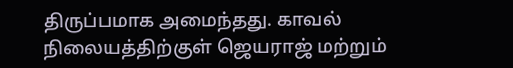திருப்பமாக அமைந்தது. காவல் நிலையத்திற்குள் ஜெயராஜ் மற்றும்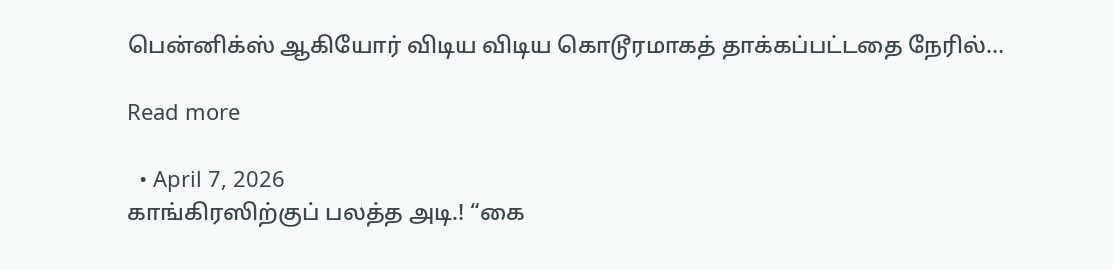பென்னிக்ஸ் ஆகியோர் விடிய விடிய கொடூரமாகத் தாக்கப்பட்டதை நேரில்…

Read more

  • April 7, 2026
காங்கிரஸிற்குப் பலத்த அடி.! “கை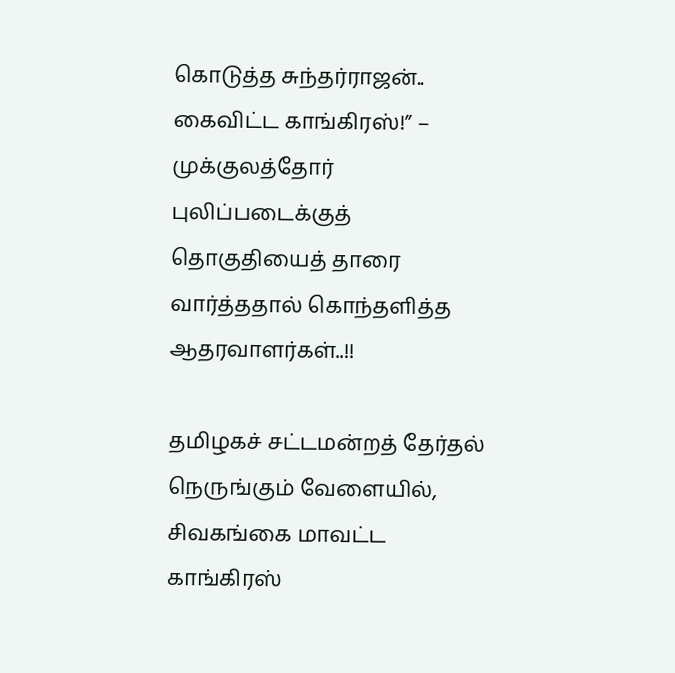கொடுத்த சுந்தர்ராஜன்.. கைவிட்ட காங்கிரஸ்!” – முக்குலத்தோர் புலிப்படைக்குத் தொகுதியைத் தாரை வார்த்ததால் கொந்தளித்த ஆதரவாளர்கள்..!!

தமிழகச் சட்டமன்றத் தேர்தல் நெருங்கும் வேளையில், சிவகங்கை மாவட்ட காங்கிரஸ்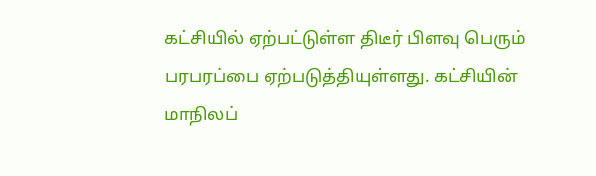கட்சியில் ஏற்பட்டுள்ள திடீர் பிளவு பெரும் பரபரப்பை ஏற்படுத்தியுள்ளது. கட்சியின் மாநிலப்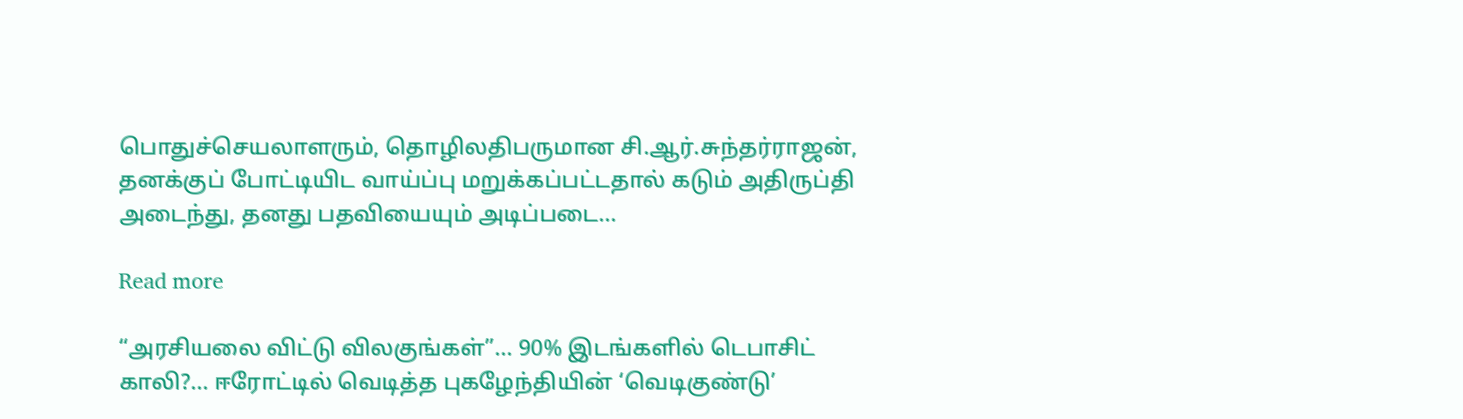பொதுச்செயலாளரும், தொழிலதிபருமான சி.ஆர்.சுந்தர்ராஜன், தனக்குப் போட்டியிட வாய்ப்பு மறுக்கப்பட்டதால் கடும் அதிருப்தி அடைந்து, தனது பதவியையும் அடிப்படை…

Read more

“அரசியலை விட்டு விலகுங்கள்”… 90% இடங்களில் டெபாசிட் காலி?… ஈரோட்டில் வெடித்த புகழேந்தியின் ‘வெடிகுண்டு’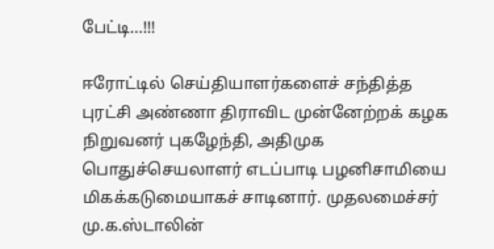பேட்டி…!!!

ஈரோட்டில் செய்தியாளர்களைச் சந்தித்த புரட்சி அண்ணா திராவிட முன்னேற்றக் கழக நிறுவனர் புகழேந்தி, அதிமுக பொதுச்செயலாளர் எடப்பாடி பழனிசாமியை மிகக்கடுமையாகச் சாடினார். முதலமைச்சர் மு.க.ஸ்டாலின்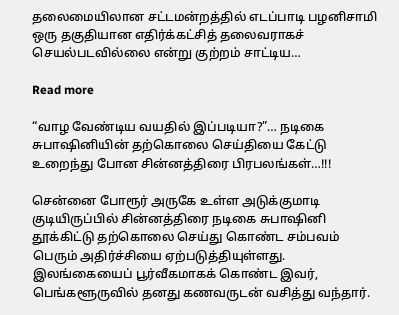தலைமையிலான சட்டமன்றத்தில் எடப்பாடி பழனிசாமி ஒரு தகுதியான எதிர்க்கட்சித் தலைவராகச் செயல்படவில்லை என்று குற்றம் சாட்டிய…

Read more

“வாழ வேண்டிய வயதில் இப்படியா?”… நடிகை சுபாஷினியின் தற்கொலை செய்தியை கேட்டு உறைந்து போன சின்னத்திரை பிரபலங்கள்…!!!

சென்னை போரூர் அருகே உள்ள அடுக்குமாடி குடியிருப்பில் சின்னத்திரை நடிகை சுபாஷினி தூக்கிட்டு தற்கொலை செய்து கொண்ட சம்பவம் பெரும் அதிர்ச்சியை ஏற்படுத்தியுள்ளது. இலங்கையைப் பூர்வீகமாகக் கொண்ட இவர், பெங்களூருவில் தனது கணவருடன் வசித்து வந்தார்.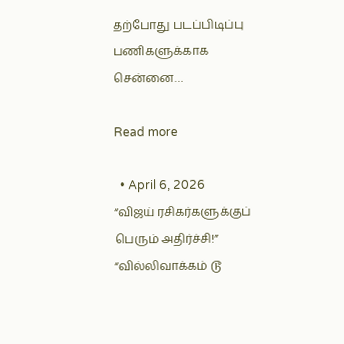தற்போது படப்பிடிப்பு பணிகளுக்காக சென்னை…

Read more

  • April 6, 2026
“விஜய் ரசிகர்களுக்குப் பெரும் அதிர்ச்சி!” “வில்லிவாக்கம் டூ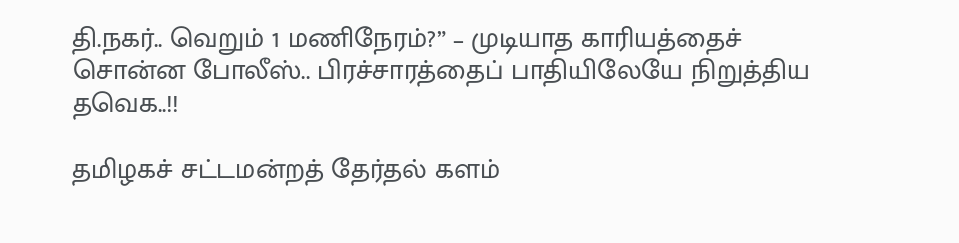தி.நகர்.. வெறும் 1 மணிநேரம்?” – முடியாத காரியத்தைச் சொன்ன போலீஸ்.. பிரச்சாரத்தைப் பாதியிலேயே நிறுத்திய தவெக..!!

தமிழகச் சட்டமன்றத் தேர்தல் களம்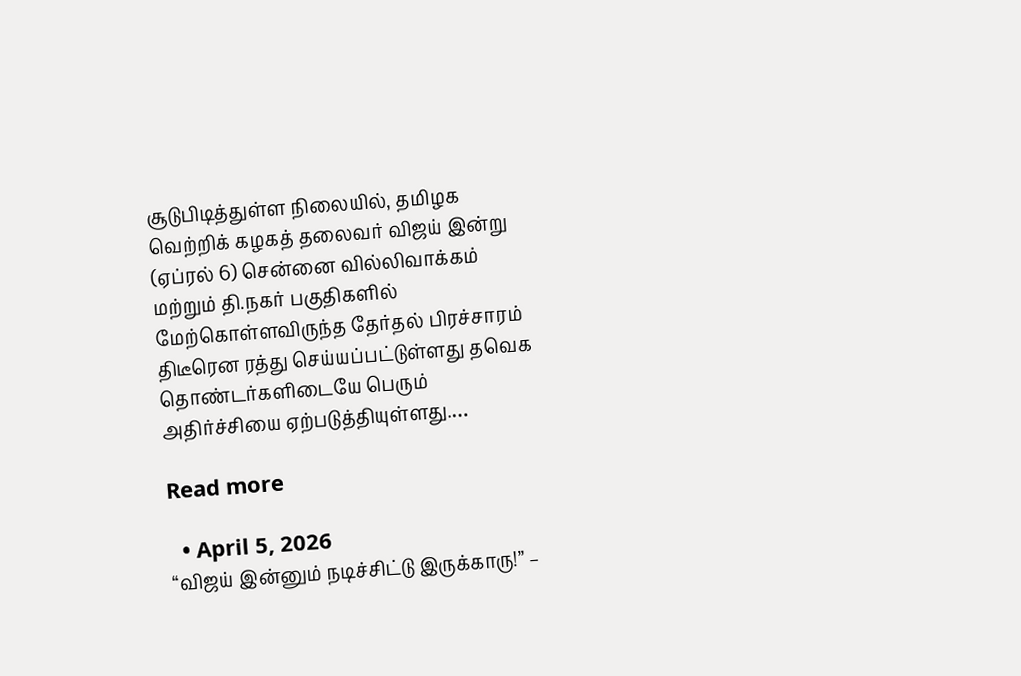சூடுபிடித்துள்ள நிலையில், தமிழக வெற்றிக் கழகத் தலைவர் விஜய் இன்று (ஏப்ரல் 6) சென்னை வில்லிவாக்கம் மற்றும் தி.நகர் பகுதிகளில் மேற்கொள்ளவிருந்த தேர்தல் பிரச்சாரம் திடீரென ரத்து செய்யப்பட்டுள்ளது தவெக தொண்டர்களிடையே பெரும் அதிர்ச்சியை ஏற்படுத்தியுள்ளது.…

Read more

  • April 5, 2026
“விஜய் இன்னும் நடிச்சிட்டு இருக்காரு!” –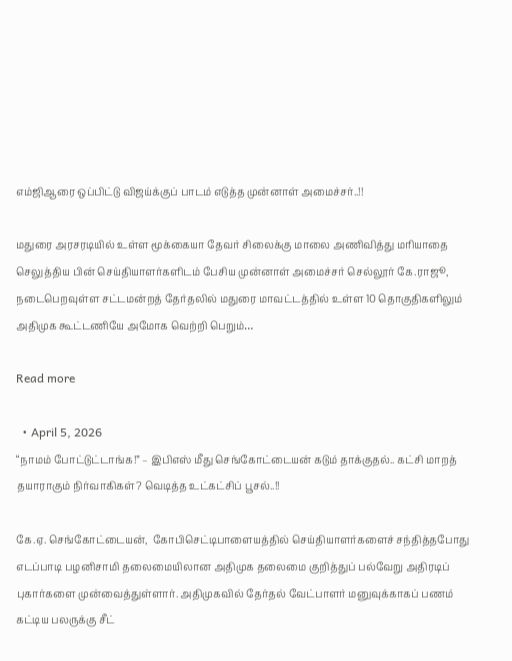எம்ஜிஆரை ஒப்பிட்டு விஜய்க்குப் பாடம் எடுத்த முன்னாள் அமைச்சர்..!!

மதுரை அரசரடியில் உள்ள மூக்கையா தேவர் சிலைக்கு மாலை அணிவித்து மரியாதை செலுத்திய பின் செய்தியாளர்களிடம் பேசிய முன்னாள் அமைச்சர் செல்லூர் கே.ராஜூ, நடைபெறவுள்ள சட்டமன்றத் தேர்தலில் மதுரை மாவட்டத்தில் உள்ள 10 தொகுதிகளிலும் அதிமுக கூட்டணியே அமோக வெற்றி பெறும்…

Read more

  • April 5, 2026
“நாமம் போட்டுட்டாங்க!” – இபிஎஸ் மீது செங்கோட்டையன் கடும் தாக்குதல்.. கட்சி மாறத் தயாராகும் நிர்வாகிகள்? வெடித்த உட்கட்சிப் பூசல்..!!

கே.ஏ. செங்கோட்டையன்,  கோபிசெட்டிபாளையத்தில் செய்தியாளர்களைச் சந்தித்தபோது எடப்பாடி பழனிசாமி தலைமையிலான அதிமுக தலைமை குறித்துப் பல்வேறு அதிரடிப் புகார்களை முன்வைத்துள்ளார். அதிமுகவில் தேர்தல் வேட்பாளர் மனுவுக்காகப் பணம் கட்டிய பலருக்கு சீட்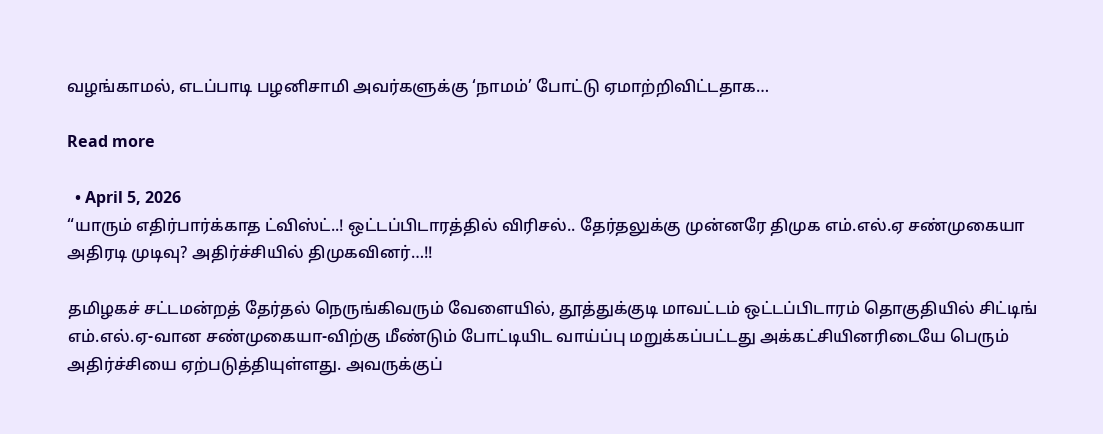வழங்காமல், எடப்பாடி பழனிசாமி அவர்களுக்கு ‘நாமம்’ போட்டு ஏமாற்றிவிட்டதாக…

Read more

  • April 5, 2026
“யாரும் எதிர்பார்க்காத ட்விஸ்ட்..! ஒட்டப்பிடாரத்தில் விரிசல்.. தேர்தலுக்கு முன்னரே திமுக எம்.எல்.ஏ சண்முகையா அதிரடி முடிவு? அதிர்ச்சியில் திமுகவினர்…!!

தமிழகச் சட்டமன்றத் தேர்தல் நெருங்கிவரும் வேளையில், தூத்துக்குடி மாவட்டம் ஒட்டப்பிடாரம் தொகுதியில் சிட்டிங் எம்.எல்.ஏ-வான சண்முகையா-விற்கு மீண்டும் போட்டியிட வாய்ப்பு மறுக்கப்பட்டது அக்கட்சியினரிடையே பெரும் அதிர்ச்சியை ஏற்படுத்தியுள்ளது. அவருக்குப்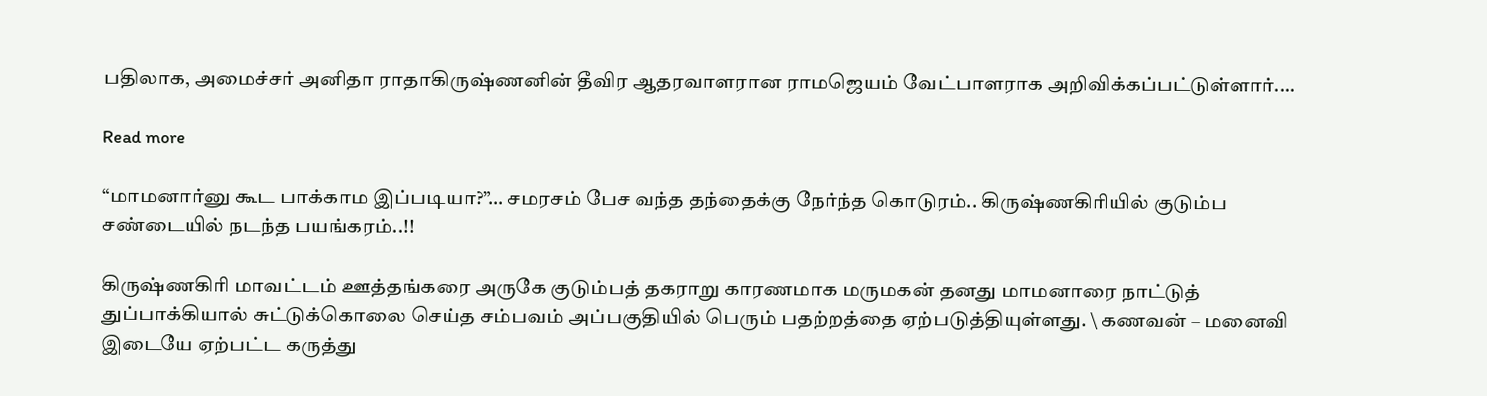பதிலாக, அமைச்சர் அனிதா ராதாகிருஷ்ணனின் தீவிர ஆதரவாளரான ராமஜெயம் வேட்பாளராக அறிவிக்கப்பட்டுள்ளார்.…

Read more

“மாமனார்னு கூட பாக்காம இப்படியா?”… சமரசம் பேச வந்த தந்தைக்கு நேர்ந்த கொடுரம்.. கிருஷ்ணகிரியில் குடும்ப சண்டையில் நடந்த பயங்கரம்..!!

கிருஷ்ணகிரி மாவட்டம் ஊத்தங்கரை அருகே குடும்பத் தகராறு காரணமாக மருமகன் தனது மாமனாரை நாட்டுத் துப்பாக்கியால் சுட்டுக்கொலை செய்த சம்பவம் அப்பகுதியில் பெரும் பதற்றத்தை ஏற்படுத்தியுள்ளது. \ கணவன் – மனைவி இடையே ஏற்பட்ட கருத்து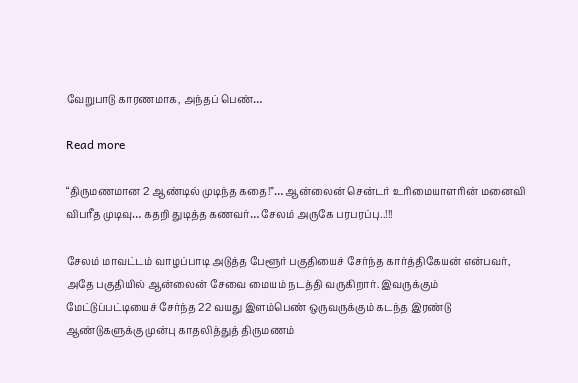வேறுபாடு காரணமாக, அந்தப் பெண்…

Read more

“திருமணமான 2 ஆண்டில் முடிந்த கதை!”… ஆன்லைன் சென்டர் உரிமையாளரின் மனைவி விபரீத முடிவு… கதறி துடித்த கணவர்… சேலம் அருகே பரபரப்பு..!!!

சேலம் மாவட்டம் வாழப்பாடி அடுத்த பேளூர் பகுதியைச் சேர்ந்த கார்த்திகேயன் என்பவர், அதே பகுதியில் ஆன்லைன் சேவை மையம் நடத்தி வருகிறார். இவருக்கும் மேட்டுப்பட்டியைச் சேர்ந்த 22 வயது இளம்பெண் ஒருவருக்கும் கடந்த இரண்டு ஆண்டுகளுக்கு முன்பு காதலித்துத் திருமணம்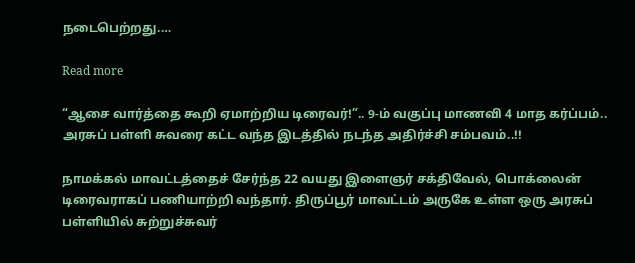நடைபெற்றது.…

Read more

“ஆசை வார்த்தை கூறி ஏமாற்றிய டிரைவர்!”.. 9-ம் வகுப்பு மாணவி 4 மாத கர்ப்பம்.. அரசுப் பள்ளி சுவரை கட்ட வந்த இடத்தில் நடந்த அதிர்ச்சி சம்பவம்..!!

நாமக்கல் மாவட்டத்தைச் சேர்ந்த 22 வயது இளைஞர் சக்திவேல், பொக்லைன் டிரைவராகப் பணியாற்றி வந்தார். திருப்பூர் மாவட்டம் அருகே உள்ள ஒரு அரசுப் பள்ளியில் சுற்றுச்சுவர்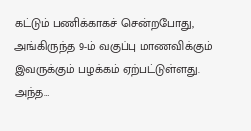கட்டும் பணிக்காகச் சென்றபோது, அங்கிருந்த 9-ம் வகுப்பு மாணவிக்கும் இவருக்கும் பழக்கம் ஏற்பட்டுள்ளது. அந்த…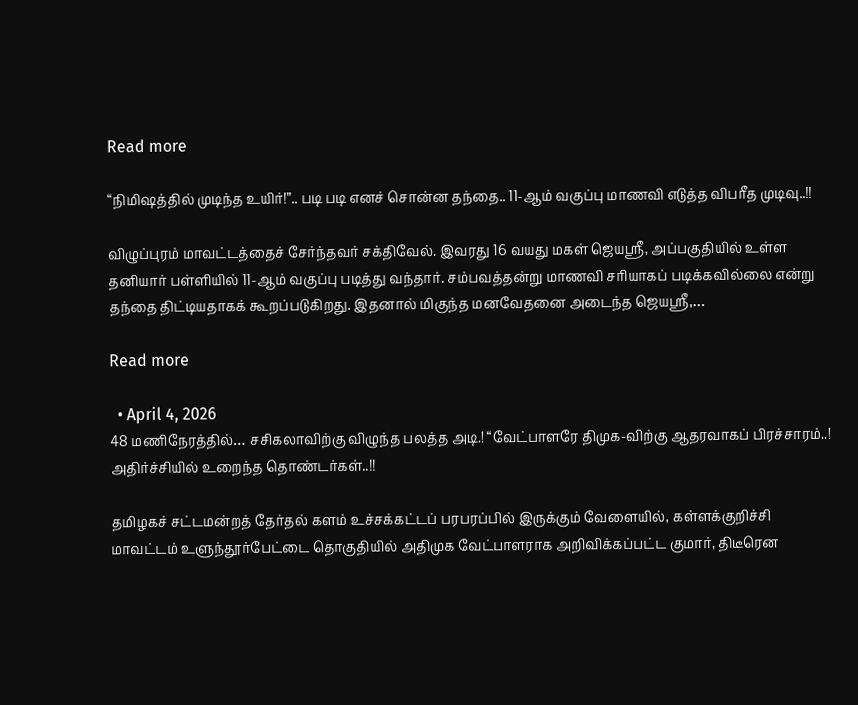Read more

“நிமிஷத்தில் முடிந்த உயிர்!”.. படி படி எனச் சொன்ன தந்தை.. 11-ஆம் வகுப்பு மாணவி எடுத்த விபரீத முடிவு..!!

விழுப்புரம் மாவட்டத்தைச் சேர்ந்தவர் சக்திவேல். இவரது 16 வயது மகள் ஜெயஸ்ரீ, அப்பகுதியில் உள்ள தனியார் பள்ளியில் 11-ஆம் வகுப்பு படித்து வந்தார். சம்பவத்தன்று மாணவி சரியாகப் படிக்கவில்லை என்று தந்தை திட்டியதாகக் கூறப்படுகிறது. இதனால் மிகுந்த மனவேதனை அடைந்த ஜெயஸ்ரீ,…

Read more

  • April 4, 2026
48 மணிநேரத்தில்… சசிகலாவிற்கு விழுந்த பலத்த அடி.! “வேட்பாளரே திமுக-விற்கு ஆதரவாகப் பிரச்சாரம்..! அதிர்ச்சியில் உறைந்த தொண்டர்கள்..!!

தமிழகச் சட்டமன்றத் தேர்தல் களம் உச்சக்கட்டப் பரபரப்பில் இருக்கும் வேளையில், கள்ளக்குறிச்சி மாவட்டம் உளுந்தூர்பேட்டை தொகுதியில் அதிமுக வேட்பாளராக அறிவிக்கப்பட்ட குமார், திடீரென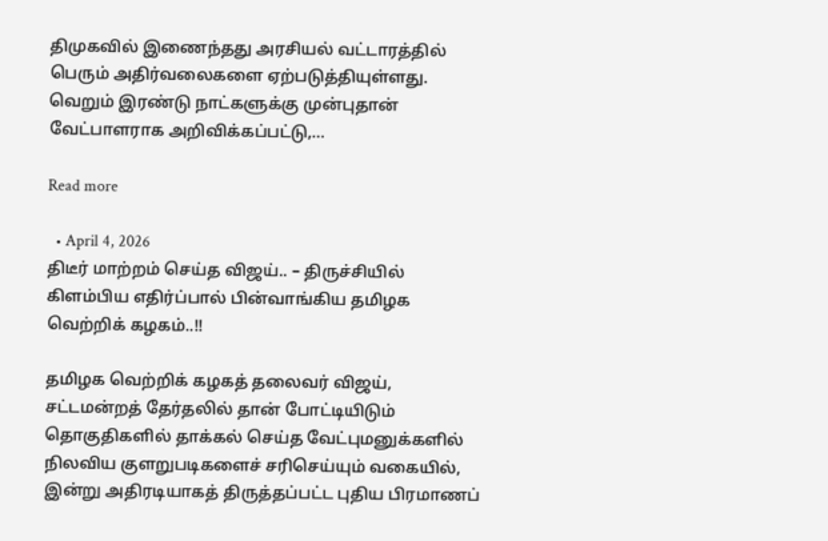திமுகவில் இணைந்தது அரசியல் வட்டாரத்தில் பெரும் அதிர்வலைகளை ஏற்படுத்தியுள்ளது. வெறும் இரண்டு நாட்களுக்கு முன்புதான் வேட்பாளராக அறிவிக்கப்பட்டு,…

Read more

  • April 4, 2026
திடீர் மாற்றம் செய்த விஜய்.. – திருச்சியில் கிளம்பிய எதிர்ப்பால் பின்வாங்கிய தமிழக வெற்றிக் கழகம்..!!

தமிழக வெற்றிக் கழகத் தலைவர் விஜய், சட்டமன்றத் தேர்தலில் தான் போட்டியிடும் தொகுதிகளில் தாக்கல் செய்த வேட்புமனுக்களில் நிலவிய குளறுபடிகளைச் சரிசெய்யும் வகையில், இன்று அதிரடியாகத் திருத்தப்பட்ட புதிய பிரமாணப்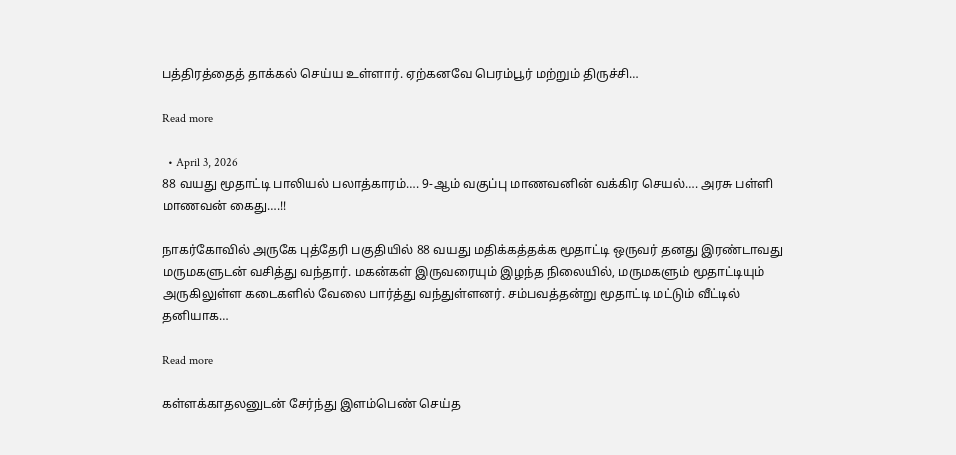பத்திரத்தைத் தாக்கல் செய்ய உள்ளார். ஏற்கனவே பெரம்பூர் மற்றும் திருச்சி…

Read more

  • April 3, 2026
88 வயது மூதாட்டி பாலியல் பலாத்காரம்…. 9-ஆம் வகுப்பு மாணவனின் வக்கிர செயல்…. அரசு பள்ளி மாணவன் கைது….!!

நாகர்கோவில் அருகே புத்தேரி பகுதியில் 88 வயது மதிக்கத்தக்க மூதாட்டி ஒருவர் தனது இரண்டாவது மருமகளுடன் வசித்து வந்தார். மகன்கள் இருவரையும் இழந்த நிலையில், மருமகளும் மூதாட்டியும் அருகிலுள்ள கடைகளில் வேலை பார்த்து வந்துள்ளனர். சம்பவத்தன்று மூதாட்டி மட்டும் வீட்டில் தனியாக…

Read more

கள்ளக்காதலனுடன் சேர்ந்து இளம்பெண் செய்த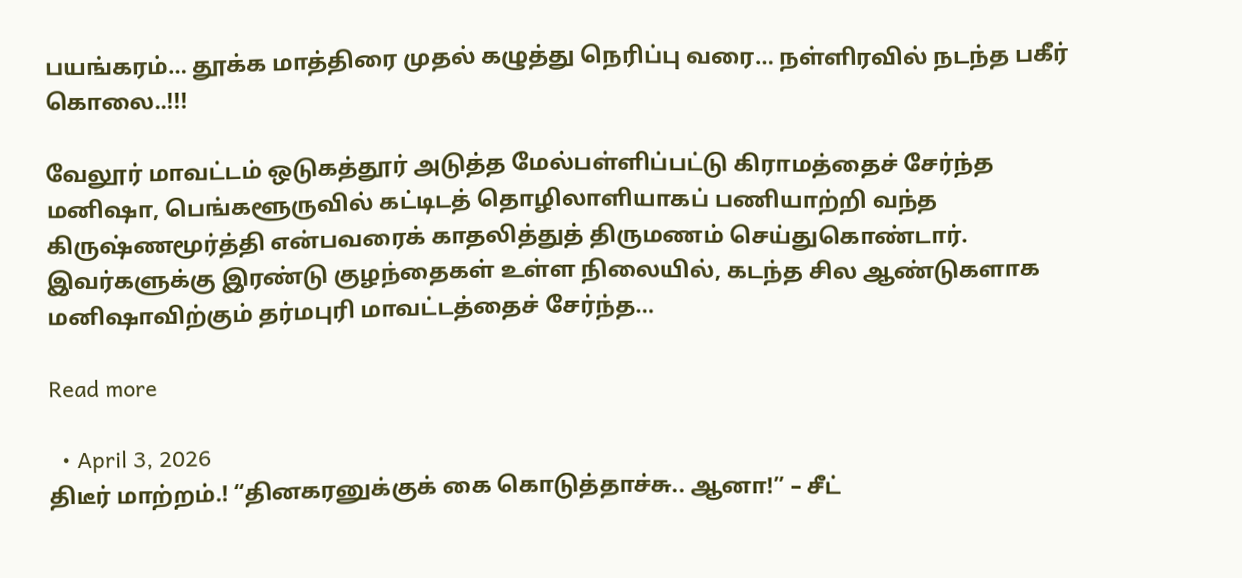பயங்கரம்… தூக்க மாத்திரை முதல் கழுத்து நெரிப்பு வரை… நள்ளிரவில் நடந்த பகீர் கொலை..!!!

வேலூர் மாவட்டம் ஒடுகத்தூர் அடுத்த மேல்பள்ளிப்பட்டு கிராமத்தைச் சேர்ந்த மனிஷா, பெங்களூருவில் கட்டிடத் தொழிலாளியாகப் பணியாற்றி வந்த கிருஷ்ணமூர்த்தி என்பவரைக் காதலித்துத் திருமணம் செய்துகொண்டார். இவர்களுக்கு இரண்டு குழந்தைகள் உள்ள நிலையில், கடந்த சில ஆண்டுகளாக மனிஷாவிற்கும் தர்மபுரி மாவட்டத்தைச் சேர்ந்த…

Read more

  • April 3, 2026
திடீர் மாற்றம்.! “தினகரனுக்குக் கை கொடுத்தாச்சு.. ஆனா!” – சீட்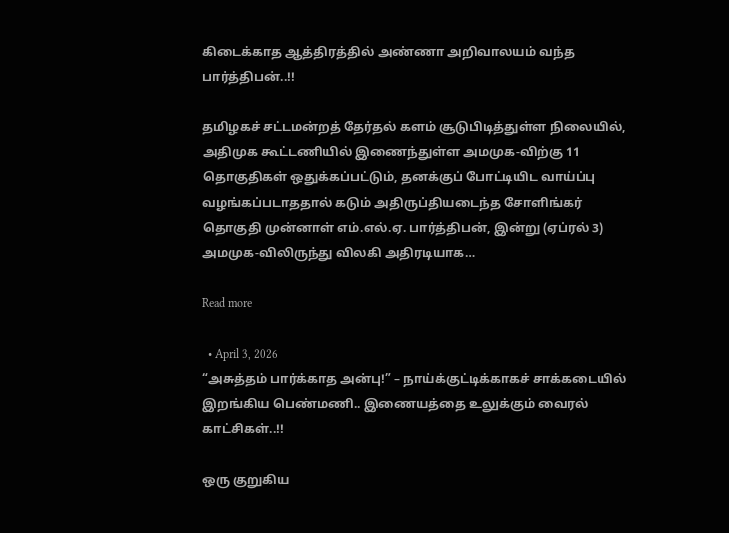கிடைக்காத ஆத்திரத்தில் அண்ணா அறிவாலயம் வந்த பார்த்திபன்..!!

தமிழகச் சட்டமன்றத் தேர்தல் களம் சூடுபிடித்துள்ள நிலையில், அதிமுக கூட்டணியில் இணைந்துள்ள அமமுக-விற்கு 11 தொகுதிகள் ஒதுக்கப்பட்டும், தனக்குப் போட்டியிட வாய்ப்பு வழங்கப்படாததால் கடும் அதிருப்தியடைந்த சோளிங்கர் தொகுதி முன்னாள் எம்.எல்.ஏ. பார்த்திபன், இன்று (ஏப்ரல் 3) அமமுக-விலிருந்து விலகி அதிரடியாக…

Read more

  • April 3, 2026
“அசுத்தம் பார்க்காத அன்பு!” – நாய்க்குட்டிக்காகச் சாக்கடையில் இறங்கிய பெண்மணி.. இணையத்தை உலுக்கும் வைரல் காட்சிகள்..!!

ஒரு குறுகிய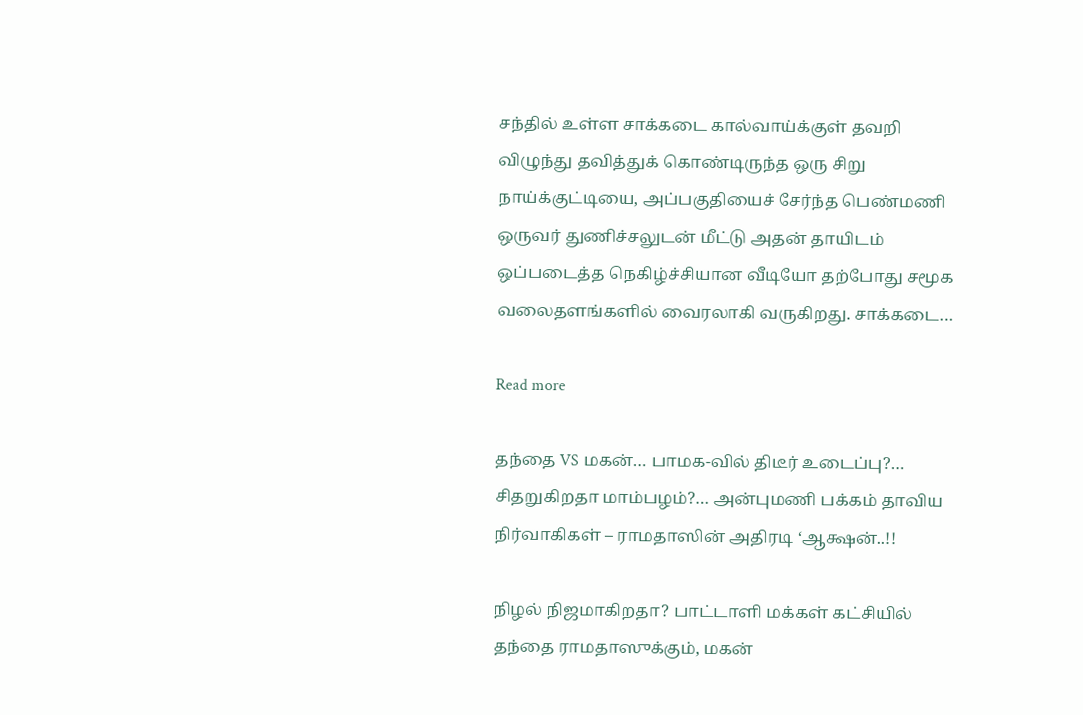சந்தில் உள்ள சாக்கடை கால்வாய்க்குள் தவறி விழுந்து தவித்துக் கொண்டிருந்த ஒரு சிறு நாய்க்குட்டியை, அப்பகுதியைச் சேர்ந்த பெண்மணி ஒருவர் துணிச்சலுடன் மீட்டு அதன் தாயிடம் ஒப்படைத்த நெகிழ்ச்சியான வீடியோ தற்போது சமூக வலைதளங்களில் வைரலாகி வருகிறது. சாக்கடை…

Read more

தந்தை VS மகன்… பாமக-வில் திடீர் உடைப்பு?… சிதறுகிறதா மாம்பழம்?… அன்புமணி பக்கம் தாவிய நிர்வாகிகள் – ராமதாஸின் அதிரடி ‘ஆக்ஷன்..!!

நிழல் நிஜமாகிறதா? பாட்டாளி மக்கள் கட்சியில் தந்தை ராமதாஸுக்கும், மகன்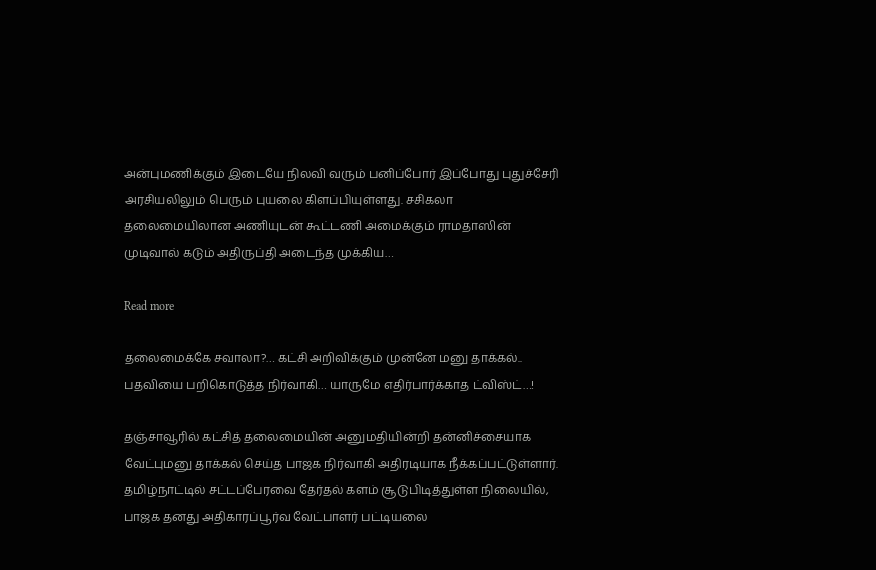அன்புமணிக்கும் இடையே நிலவி வரும் பனிப்போர் இப்போது புதுச்சேரி அரசியலிலும் பெரும் புயலை கிளப்பியுள்ளது. சசிகலா தலைமையிலான அணியுடன் கூட்டணி அமைக்கும் ராமதாஸின் முடிவால் கடும் அதிருப்தி அடைந்த முக்கிய…

Read more

தலைமைக்கே சவாலா?… கட்சி அறிவிக்கும் முன்னே மனு தாக்கல்.. பதவியை பறிகொடுத்த நிர்வாகி… யாருமே எதிர்பார்க்காத ட்விஸ்ட்…!

தஞ்சாவூரில் கட்சித் தலைமையின் அனுமதியின்றி தன்னிச்சையாக வேட்புமனு தாக்கல் செய்த பாஜக நிர்வாகி அதிரடியாக நீக்கப்பட்டுள்ளார். தமிழ்நாட்டில் சட்டப்பேரவை தேர்தல் களம் சூடுபிடித்துள்ள நிலையில், பாஜக தனது அதிகாரப்பூர்வ வேட்பாளர் பட்டியலை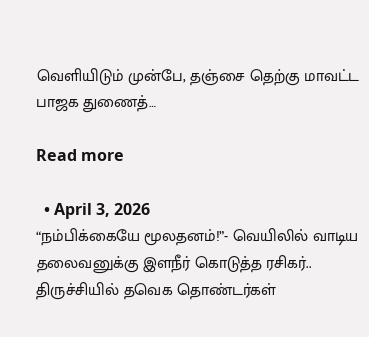வெளியிடும் முன்பே, தஞ்சை தெற்கு மாவட்ட பாஜக துணைத்…

Read more

  • April 3, 2026
“நம்பிக்கையே மூலதனம்!”- வெயிலில் வாடிய தலைவனுக்கு இளநீர் கொடுத்த ரசிகர்.. திருச்சியில் தவெக தொண்டர்கள்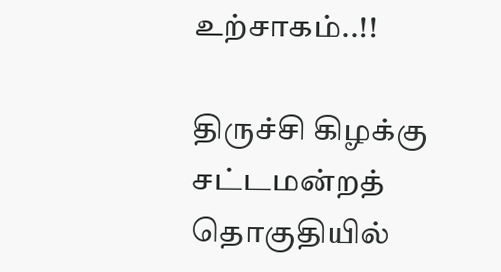உற்சாகம்..!!

திருச்சி கிழக்கு சட்டமன்றத் தொகுதியில்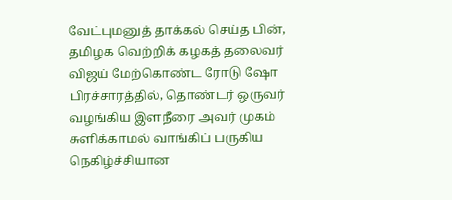வேட்புமனுத் தாக்கல் செய்த பின், தமிழக வெற்றிக் கழகத் தலைவர் விஜய் மேற்கொண்ட ரோடு ஷோ பிரச்சாரத்தில், தொண்டர் ஒருவர் வழங்கிய இளநீரை அவர் முகம் சுளிக்காமல் வாங்கிப் பருகிய நெகிழ்ச்சியான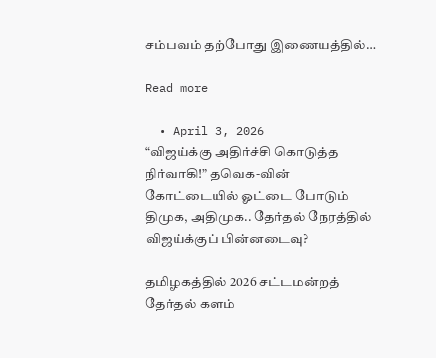சம்பவம் தற்போது இணையத்தில்…

Read more

  • April 3, 2026
“விஜய்க்கு அதிர்ச்சி கொடுத்த நிர்வாகி!” தவெக-வின் கோட்டையில் ஓட்டை போடும் திமுக, அதிமுக.. தேர்தல் நேரத்தில் விஜய்க்குப் பின்னடைவு?

தமிழகத்தில் 2026 சட்டமன்றத் தேர்தல் களம்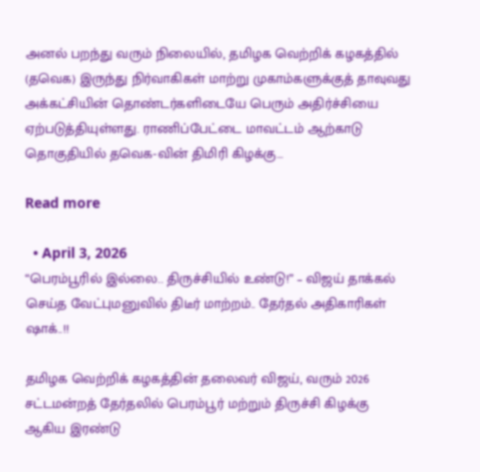அனல் பறந்து வரும் நிலையில், தமிழக வெற்றிக் கழகத்தில் (தவெக) இருந்து நிர்வாகிகள் மாற்று முகாம்களுக்குத் தாவுவது அக்கட்சியின் தொண்டர்களிடையே பெரும் அதிர்ச்சியை ஏற்படுத்தியுள்ளது. ராணிப்பேட்டை மாவட்டம் ஆற்காடு தொகுதியில் தவெக-வின் திமிரி கிழக்கு…

Read more

  • April 3, 2026
“பெரம்பூரில் இல்லை.. திருச்சியில் உண்டு!” – விஜய் தாக்கல் செய்த வேட்புமனுவில் திடீர் மாற்றம்.. தேர்தல் அதிகாரிகள் ஷாக்..!!

தமிழக வெற்றிக் கழகத்தின் தலைவர் விஜய், வரும் 2026 சட்டமன்றத் தேர்தலில் பெரம்பூர் மற்றும் திருச்சி கிழக்கு ஆகிய இரண்டு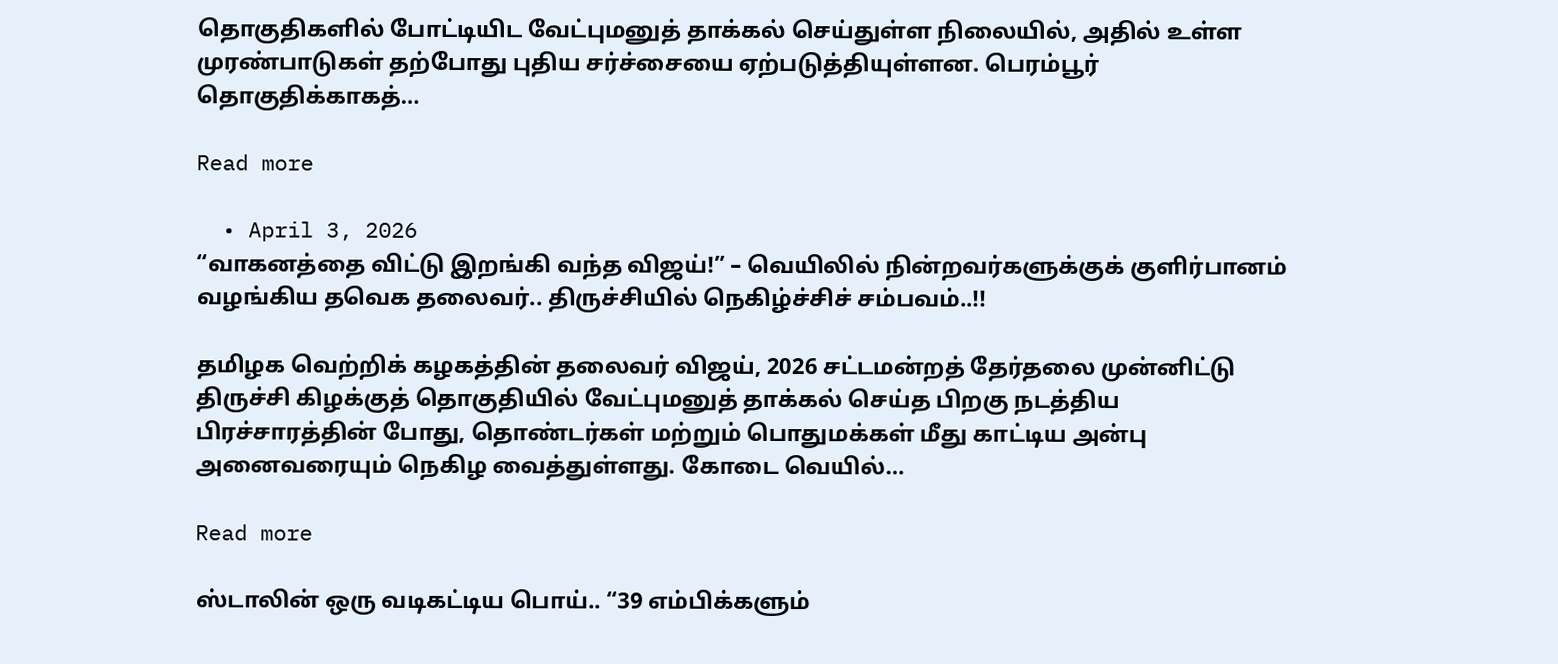தொகுதிகளில் போட்டியிட வேட்புமனுத் தாக்கல் செய்துள்ள நிலையில், அதில் உள்ள முரண்பாடுகள் தற்போது புதிய சர்ச்சையை ஏற்படுத்தியுள்ளன. பெரம்பூர் தொகுதிக்காகத்…

Read more

  • April 3, 2026
“வாகனத்தை விட்டு இறங்கி வந்த விஜய்!” – வெயிலில் நின்றவர்களுக்குக் குளிர்பானம் வழங்கிய தவெக தலைவர்.. திருச்சியில் நெகிழ்ச்சிச் சம்பவம்..!!

தமிழக வெற்றிக் கழகத்தின் தலைவர் விஜய், 2026 சட்டமன்றத் தேர்தலை முன்னிட்டு திருச்சி கிழக்குத் தொகுதியில் வேட்புமனுத் தாக்கல் செய்த பிறகு நடத்திய பிரச்சாரத்தின் போது, தொண்டர்கள் மற்றும் பொதுமக்கள் மீது காட்டிய அன்பு அனைவரையும் நெகிழ வைத்துள்ளது. கோடை வெயில்…

Read more

ஸ்டாலின் ஒரு வடிகட்டிய பொய்.. “39 எம்பிக்களும்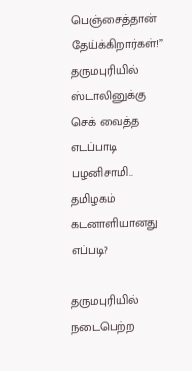பெஞ்சைத்தான் தேய்க்கிறார்கள்!” தருமபுரியில் ஸ்டாலினுக்கு செக் வைத்த எடப்பாடி பழனிசாமி.. தமிழகம் கடனாளியானது எப்படி?

தருமபுரியில் நடைபெற்ற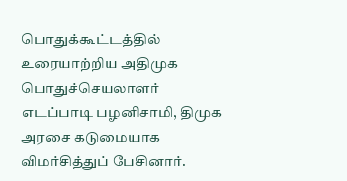பொதுக்கூட்டத்தில் உரையாற்றிய அதிமுக பொதுச்செயலாளர் எடப்பாடி பழனிசாமி, திமுக அரசை கடுமையாக விமர்சித்துப் பேசினார்.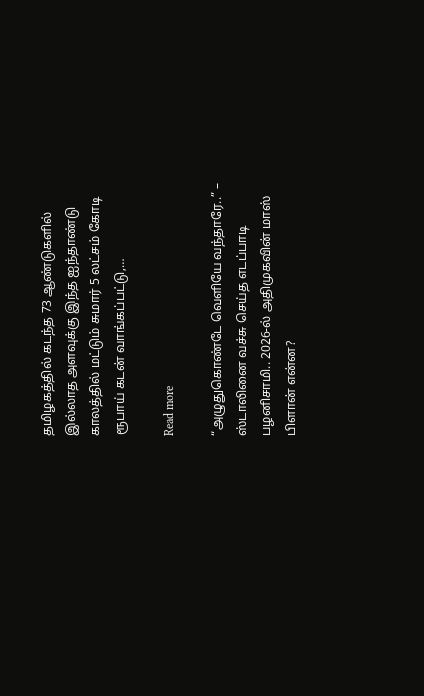தமிழகத்தில் கடந்த 73 ஆண்டுகளில் இல்லாத அளவுக்கு இந்த ஐந்தாண்டு காலத்தில் மட்டும் சுமார் 5 லட்சம் கோடி ரூபாய் கடன் வாங்கப்பட்டு,…

Read more

“அழுதுகொண்டே வெளியே வந்தாரே..” – ஸ்டாலினை வச்சு செய்த எடப்பாடி பழனிசாமி.. 2026-ல் அதிமுகவின் மாஸ் பிளான் என்ன?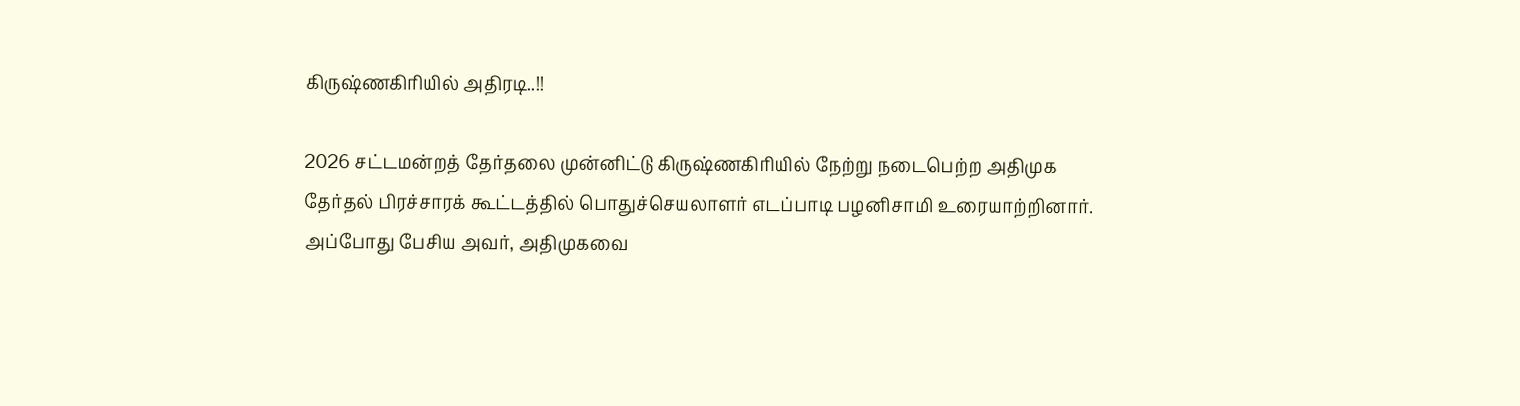கிருஷ்ணகிரியில் அதிரடி..!!

2026 சட்டமன்றத் தேர்தலை முன்னிட்டு கிருஷ்ணகிரியில் நேற்று நடைபெற்ற அதிமுக தேர்தல் பிரச்சாரக் கூட்டத்தில் பொதுச்செயலாளர் எடப்பாடி பழனிசாமி உரையாற்றினார். அப்போது பேசிய அவர், அதிமுகவை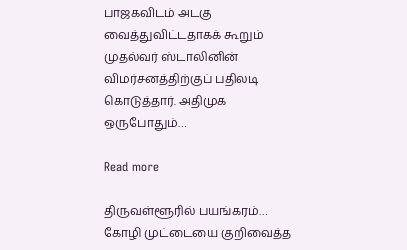பாஜகவிடம் அடகு வைத்துவிட்டதாகக் கூறும் முதல்வர் ஸ்டாலினின் விமர்சனத்திற்குப் பதிலடி கொடுத்தார். அதிமுக ஒருபோதும்…

Read more

திருவள்ளூரில் பயங்கரம்… கோழி முட்டையை குறிவைத்த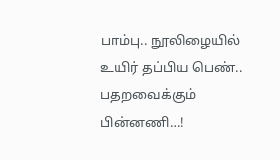பாம்பு.. நூலிழையில் உயிர் தப்பிய பெண்.. பதறவைக்கும் பின்னணி…!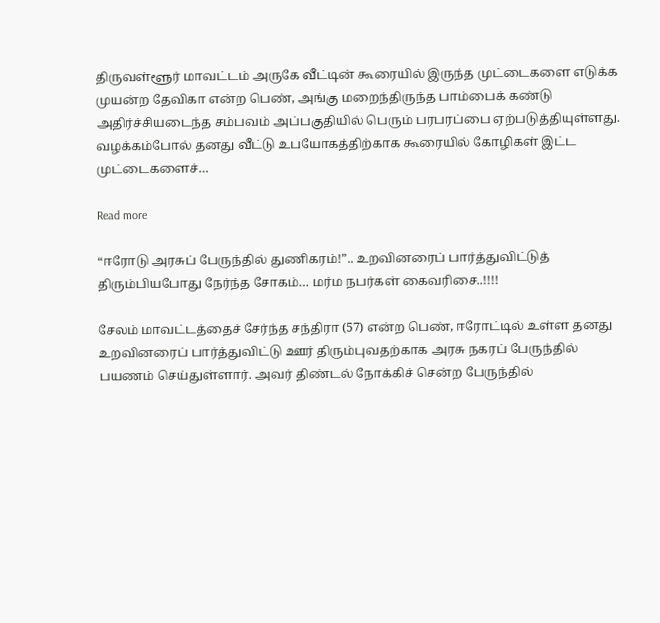திருவள்ளூர் மாவட்டம் அருகே வீட்டின் கூரையில் இருந்த முட்டைகளை எடுக்க முயன்ற தேவிகா என்ற பெண், அங்கு மறைந்திருந்த பாம்பைக் கண்டு அதிர்ச்சியடைந்த சம்பவம் அப்பகுதியில் பெரும் பரபரப்பை ஏற்படுத்தியுள்ளது. வழக்கம்போல் தனது வீட்டு உபயோகத்திற்காக கூரையில் கோழிகள் இட்ட முட்டைகளைச்…

Read more

“ஈரோடு அரசுப் பேருந்தில் துணிகரம்!”.. உறவினரைப் பார்த்துவிட்டுத் திரும்பியபோது நேர்ந்த சோகம்… மர்ம நபர்கள் கைவரிசை..!!!!

சேலம் மாவட்டத்தைச் சேர்ந்த சந்திரா (57) என்ற பெண், ஈரோட்டில் உள்ள தனது உறவினரைப் பார்த்துவிட்டு ஊர் திரும்புவதற்காக அரசு நகரப் பேருந்தில் பயணம் செய்துள்ளார். அவர் திண்டல் நோக்கிச் சென்ற பேருந்தில்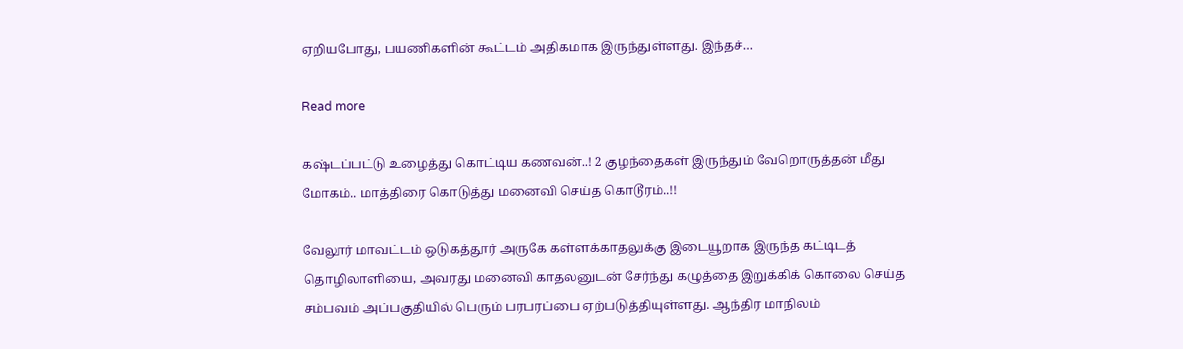ஏறியபோது, பயணிகளின் கூட்டம் அதிகமாக இருந்துள்ளது. இந்தச்…

Read more

கஷ்டப்பட்டு உழைத்து கொட்டிய கணவன்..! 2 குழந்தைகள் இருந்தும் வேறொருத்தன் மீது மோகம்.. மாத்திரை கொடுத்து மனைவி செய்த கொடூரம்..!!

வேலூர் மாவட்டம் ஒடுகத்தூர் அருகே கள்ளக்காதலுக்கு இடையூறாக இருந்த கட்டிடத் தொழிலாளியை, அவரது மனைவி காதலனுடன் சேர்ந்து கழுத்தை இறுக்கிக் கொலை செய்த சம்பவம் அப்பகுதியில் பெரும் பரபரப்பை ஏற்படுத்தியுள்ளது. ஆந்திர மாநிலம்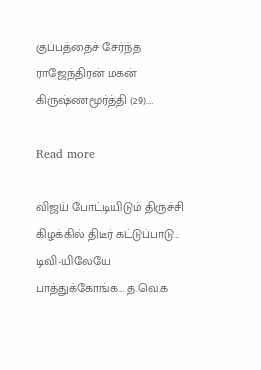குப்பத்தைச் சேர்ந்த ராஜேந்திரன் மகன் கிருஷ்ணமூர்த்தி (29).…

Read more

விஜய் போட்டியிடும் திருச்சி கிழக்கில் திடீர் கட்டுப்பாடு… டிவி-யிலேயே பாத்துக்கோங்க… த.வெ.க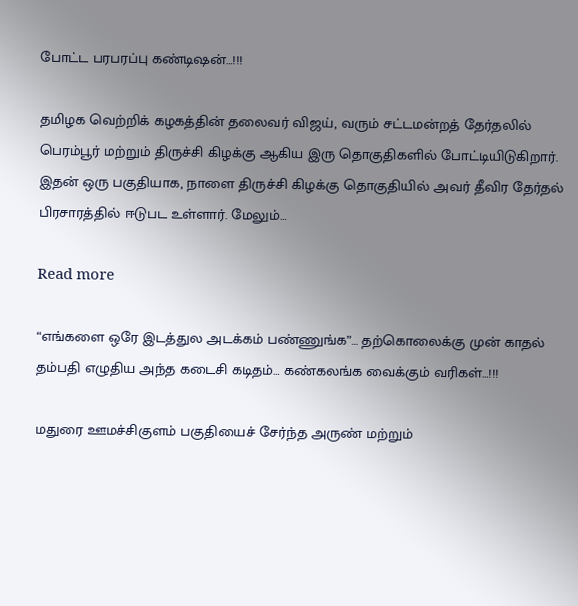போட்ட பரபரப்பு கண்டிஷன்…!!!

தமிழக வெற்றிக் கழகத்தின் தலைவர் விஜய், வரும் சட்டமன்றத் தேர்தலில் பெரம்பூர் மற்றும் திருச்சி கிழக்கு ஆகிய இரு தொகுதிகளில் போட்டியிடுகிறார். இதன் ஒரு பகுதியாக, நாளை திருச்சி கிழக்கு தொகுதியில் அவர் தீவிர தேர்தல் பிரசாரத்தில் ஈடுபட உள்ளார். மேலும்…

Read more

“எங்களை ஒரே இடத்துல அடக்கம் பண்ணுங்க”… தற்கொலைக்கு முன் காதல் தம்பதி எழுதிய அந்த கடைசி கடிதம்… கண்கலங்க வைக்கும் வரிகள்…!!!

மதுரை ஊமச்சிகுளம் பகுதியைச் சேர்ந்த அருண் மற்றும்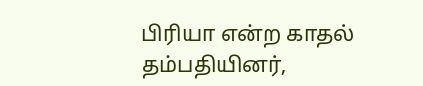பிரியா என்ற காதல் தம்பதியினர்,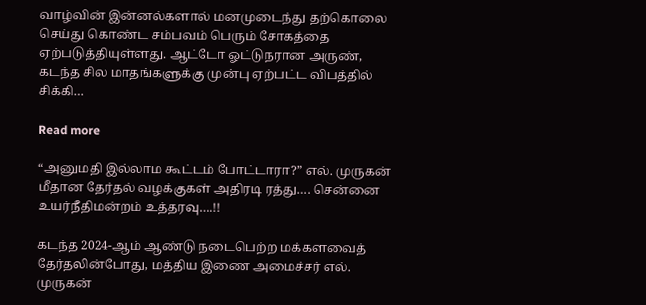வாழ்வின் இன்னல்களால் மனமுடைந்து தற்கொலை செய்து கொண்ட சம்பவம் பெரும் சோகத்தை ஏற்படுத்தியுள்ளது. ஆட்டோ ஓட்டுநரான அருண், கடந்த சில மாதங்களுக்கு முன்பு ஏற்பட்ட விபத்தில் சிக்கி…

Read more

“அனுமதி இல்லாம கூட்டம் போட்டாரா?” எல். முருகன் மீதான தேர்தல் வழக்குகள் அதிரடி ரத்து…. சென்னை உயர்நீதிமன்றம் உத்தரவு….!!

கடந்த 2024-ஆம் ஆண்டு நடைபெற்ற மக்களவைத் தேர்தலின்போது, மத்திய இணை அமைச்சர் எல். முருகன்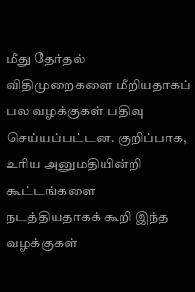மீது தேர்தல் விதிமுறைகளை மீறியதாகப் பல வழக்குகள் பதிவு செய்யப்பட்டன. குறிப்பாக, உரிய அனுமதியின்றி கூட்டங்களை நடத்தியதாகக் கூறி இந்த வழக்குகள்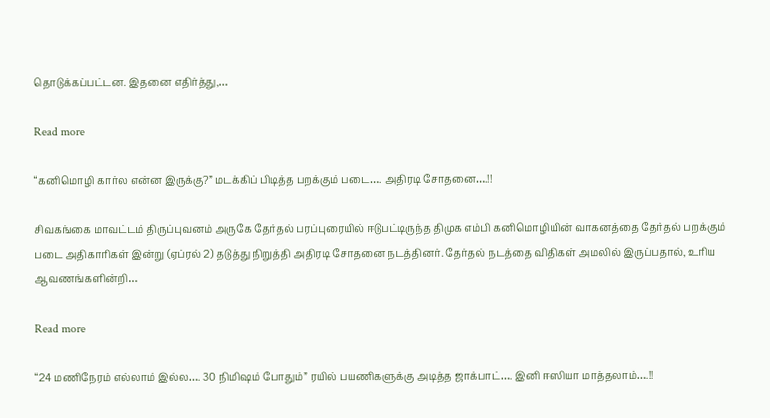தொடுக்கப்பட்டன. இதனை எதிர்த்து,…

Read more

“கனிமொழி கார்ல என்ன இருக்கு?” மடக்கிப் பிடித்த பறக்கும் படை…. அதிரடி சோதனை….!!

சிவகங்கை மாவட்டம் திருப்புவனம் அருகே தேர்தல் பரப்புரையில் ஈடுபட்டிருந்த திமுக எம்பி கனிமொழியின் வாகனத்தை தேர்தல் பறக்கும் படை அதிகாரிகள் இன்று (ஏப்ரல் 2) தடுத்து நிறுத்தி அதிரடி சோதனை நடத்தினர். தேர்தல் நடத்தை விதிகள் அமலில் இருப்பதால், உரிய ஆவணங்களின்றி…

Read more

“24 மணிநேரம் எல்லாம் இல்ல…. 30 நிமிஷம் போதும்” ரயில் பயணிகளுக்கு அடித்த ஜாக்பாட்…. இனி ஈஸியா மாத்தலாம்….!!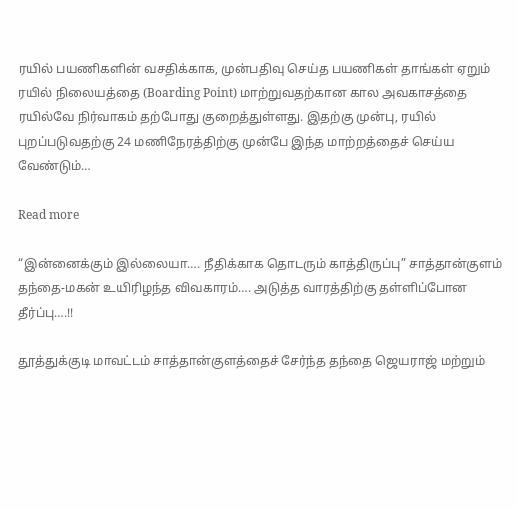ரயில் பயணிகளின் வசதிக்காக, முன்பதிவு செய்த பயணிகள் தாங்கள் ஏறும் ரயில் நிலையத்தை (Boarding Point) மாற்றுவதற்கான கால அவகாசத்தை ரயில்வே நிர்வாகம் தற்போது குறைத்துள்ளது. இதற்கு முன்பு, ரயில் புறப்படுவதற்கு 24 மணிநேரத்திற்கு முன்பே இந்த மாற்றத்தைச் செய்ய வேண்டும்…

Read more

“இன்னைக்கும் இல்லையா…. நீதிக்காக தொடரும் காத்திருப்பு” சாத்தான்குளம் தந்தை-மகன் உயிரிழந்த விவகாரம்…. அடுத்த வாரத்திற்கு தள்ளிப்போன தீர்ப்பு….!!

தூத்துக்குடி மாவட்டம் சாத்தான்குளத்தைச் சேர்ந்த தந்தை ஜெயராஜ் மற்றும்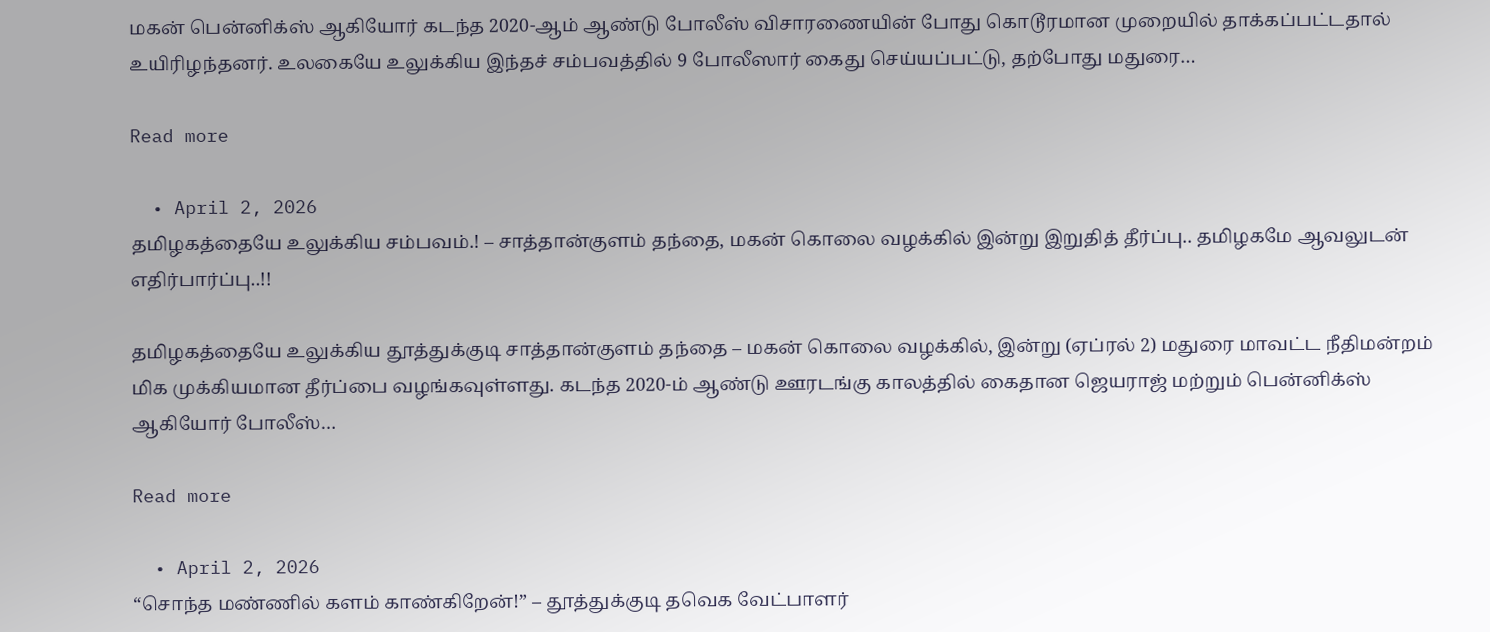மகன் பென்னிக்ஸ் ஆகியோர் கடந்த 2020-ஆம் ஆண்டு போலீஸ் விசாரணையின் போது கொடூரமான முறையில் தாக்கப்பட்டதால் உயிரிழந்தனர். உலகையே உலுக்கிய இந்தச் சம்பவத்தில் 9 போலீஸார் கைது செய்யப்பட்டு, தற்போது மதுரை…

Read more

  • April 2, 2026
தமிழகத்தையே உலுக்கிய சம்பவம்.! – சாத்தான்குளம் தந்தை, மகன் கொலை வழக்கில் இன்று இறுதித் தீர்ப்பு.. தமிழகமே ஆவலுடன் எதிர்பார்ப்பு..!!

தமிழகத்தையே உலுக்கிய தூத்துக்குடி சாத்தான்குளம் தந்தை – மகன் கொலை வழக்கில், இன்று (ஏப்ரல் 2) மதுரை மாவட்ட நீதிமன்றம் மிக முக்கியமான தீர்ப்பை வழங்கவுள்ளது. கடந்த 2020-ம் ஆண்டு ஊரடங்கு காலத்தில் கைதான ஜெயராஜ் மற்றும் பென்னிக்ஸ் ஆகியோர் போலீஸ்…

Read more

  • April 2, 2026
“சொந்த மண்ணில் களம் காண்கிறேன்!” – தூத்துக்குடி தவெக வேட்பாளர்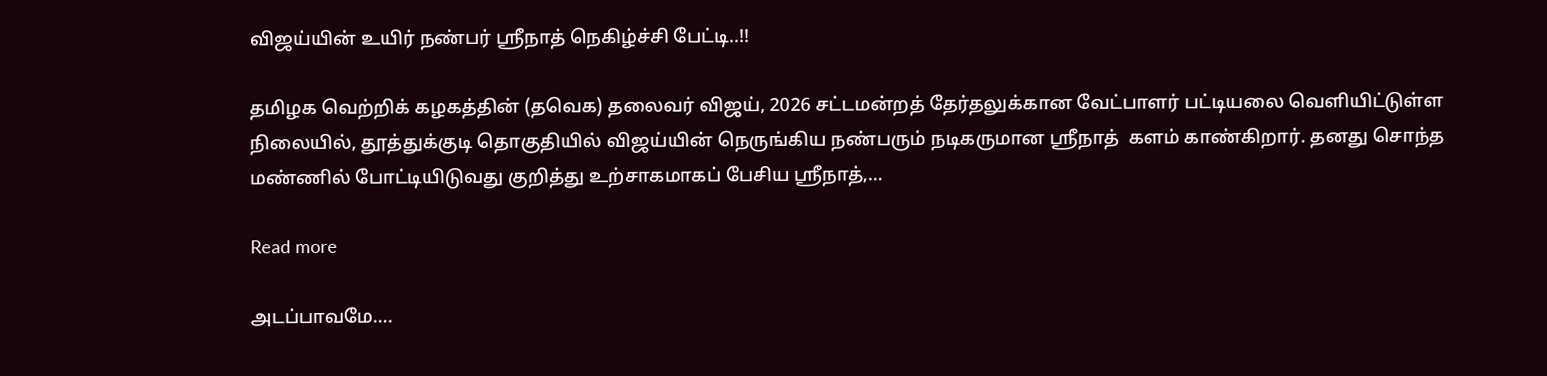விஜய்யின் உயிர் நண்பர் ஸ்ரீநாத் நெகிழ்ச்சி பேட்டி..!!

தமிழக வெற்றிக் கழகத்தின் (தவெக) தலைவர் விஜய், 2026 சட்டமன்றத் தேர்தலுக்கான வேட்பாளர் பட்டியலை வெளியிட்டுள்ள நிலையில், தூத்துக்குடி தொகுதியில் விஜய்யின் நெருங்கிய நண்பரும் நடிகருமான ஸ்ரீநாத்  களம் காண்கிறார். தனது சொந்த மண்ணில் போட்டியிடுவது குறித்து உற்சாகமாகப் பேசிய ஸ்ரீநாத்,…

Read more

அடப்பாவமே….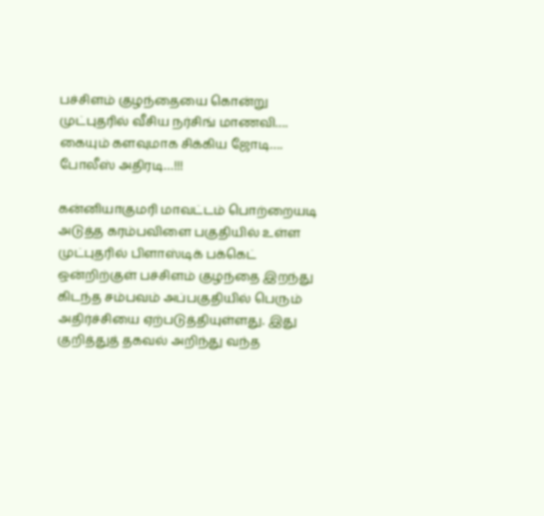பச்சிளம் குழந்தையை கொன்று முட்புதரில் வீசிய நர்சிங் மாணவி…. கையும் களவுமாக சிக்கிய ஜோடி…. போலீஸ் அதிரடி…!!!

கன்னியாகுமரி மாவட்டம் பொற்றையடி அடுத்த கரம்பவிளை பகுதியில் உள்ள முட்புதரில் பிளாஸ்டிக் பக்கெட் ஒன்றிற்குள் பச்சிளம் குழந்தை இறந்து கிடந்த சம்பவம் அப்பகுதியில் பெரும் அதிர்ச்சியை ஏற்படுத்தியுள்ளது. இது குறித்துத் தகவல் அறிந்து வந்த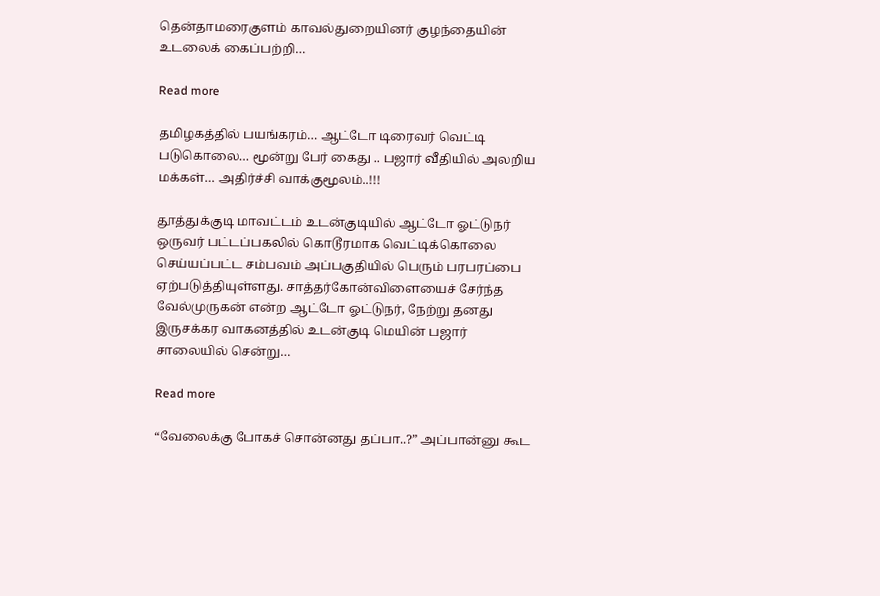தென்தாமரைகுளம் காவல்துறையினர் குழந்தையின் உடலைக் கைப்பற்றி…

Read more

தமிழகத்தில் பயங்கரம்… ஆட்டோ டிரைவர் வெட்டி படுகொலை… மூன்று பேர் கைது .. பஜார் வீதியில் அலறிய மக்கள்… அதிர்ச்சி வாக்குமூலம்..!!!

தூத்துக்குடி மாவட்டம் உடன்குடியில் ஆட்டோ ஓட்டுநர் ஒருவர் பட்டப்பகலில் கொடூரமாக வெட்டிக்கொலை செய்யப்பட்ட சம்பவம் அப்பகுதியில் பெரும் பரபரப்பை ஏற்படுத்தியுள்ளது. சாத்தர்கோன்விளையைச் சேர்ந்த வேல்முருகன் என்ற ஆட்டோ ஓட்டுநர், நேற்று தனது இருசக்கர வாகனத்தில் உடன்குடி மெயின் பஜார் சாலையில் சென்று…

Read more

“வேலைக்கு போகச் சொன்னது தப்பா..?” அப்பான்னு கூட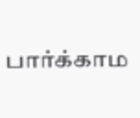பார்க்காம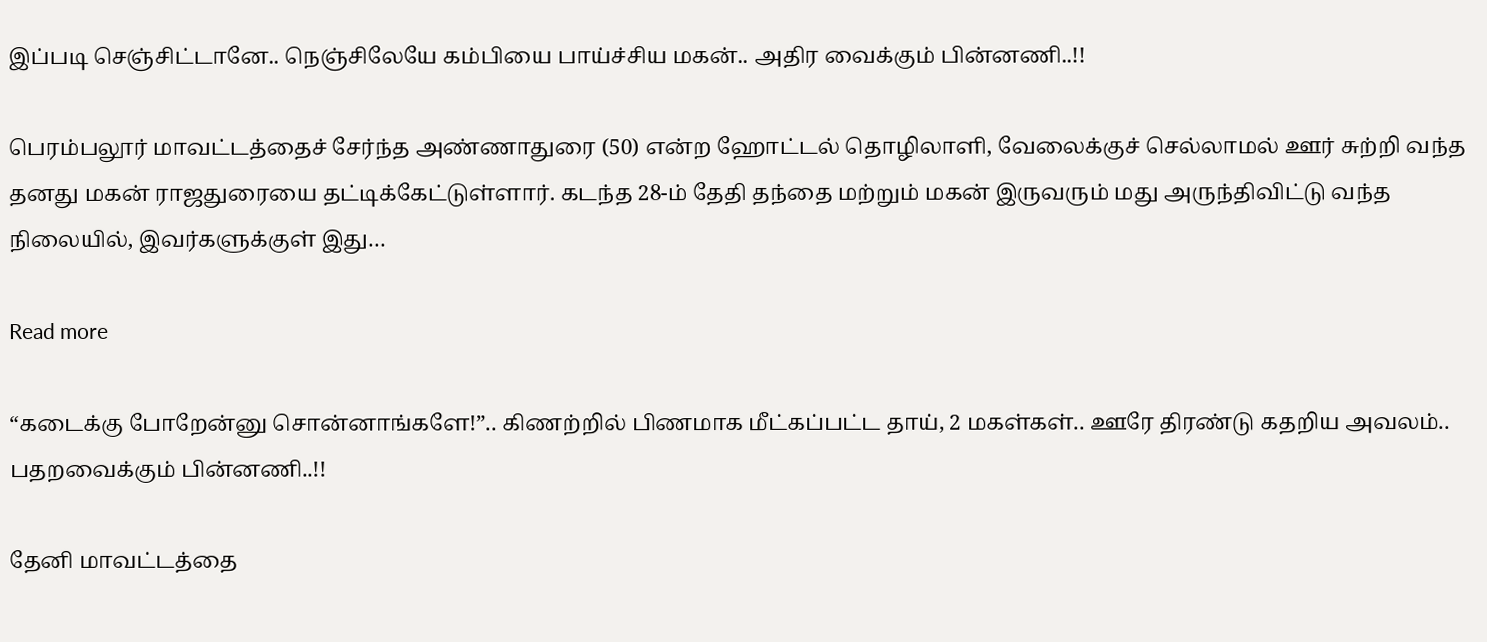இப்படி செஞ்சிட்டானே.. நெஞ்சிலேயே கம்பியை பாய்ச்சிய மகன்.. அதிர வைக்கும் பின்னணி..!!

பெரம்பலூர் மாவட்டத்தைச் சேர்ந்த அண்ணாதுரை (50) என்ற ஹோட்டல் தொழிலாளி, வேலைக்குச் செல்லாமல் ஊர் சுற்றி வந்த தனது மகன் ராஜதுரையை தட்டிக்கேட்டுள்ளார். கடந்த 28-ம் தேதி தந்தை மற்றும் மகன் இருவரும் மது அருந்திவிட்டு வந்த நிலையில், இவர்களுக்குள் இது…

Read more

“கடைக்கு போறேன்னு சொன்னாங்களே!”.. கிணற்றில் பிணமாக மீட்கப்பட்ட தாய், 2 மகள்கள்.. ஊரே திரண்டு கதறிய அவலம்.. பதறவைக்கும் பின்னணி..!!

தேனி மாவட்டத்தை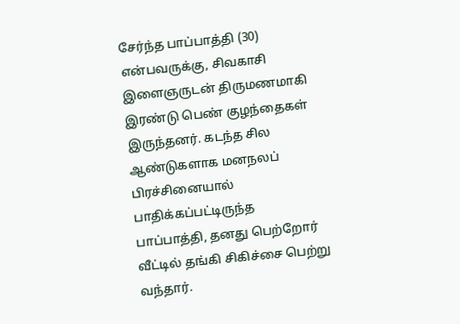சேர்ந்த பாப்பாத்தி (30) என்பவருக்கு, சிவகாசி இளைஞருடன் திருமணமாகி இரண்டு பெண் குழந்தைகள் இருந்தனர். கடந்த சில ஆண்டுகளாக மனநலப் பிரச்சினையால் பாதிக்கப்பட்டிருந்த பாப்பாத்தி, தனது பெற்றோர் வீட்டில் தங்கி சிகிச்சை பெற்று வந்தார்.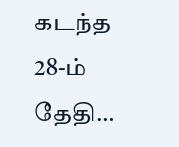கடந்த 28-ம் தேதி…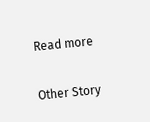Read more

Other Story